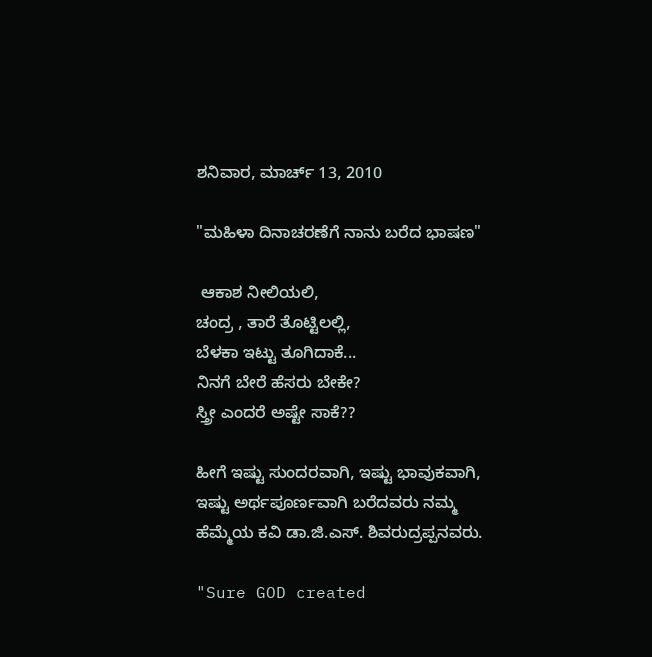ಶನಿವಾರ, ಮಾರ್ಚ್ 13, 2010

"ಮಹಿಳಾ ದಿನಾಚರಣೆಗೆ ನಾನು ಬರೆದ ಭಾಷಣ"

 ಆಕಾಶ ನೀಲಿಯಲಿ,
ಚಂದ್ರ , ತಾರೆ ತೊಟ್ಟಿಲಲ್ಲಿ,
ಬೆಳಕಾ ಇಟ್ಟು ತೂಗಿದಾಕೆ...
ನಿನಗೆ ಬೇರೆ ಹೆಸರು ಬೇಕೇ?
ಸ್ತ್ರೀ ಎಂದರೆ ಅಷ್ಟೇ ಸಾಕೆ??

ಹೀಗೆ ಇಷ್ಟು ಸುಂದರವಾಗಿ, ಇಷ್ಟು ಭಾವುಕವಾಗಿ, ಇಷ್ಟು ಅರ್ಥಪೂರ್ಣವಾಗಿ ಬರೆದವರು ನಮ್ಮ ಹೆಮ್ಮೆಯ ಕವಿ ಡಾ.ಜಿ.ಎಸ್. ಶಿವರುದ್ರಪ್ಪನವರು.

"Sure GOD created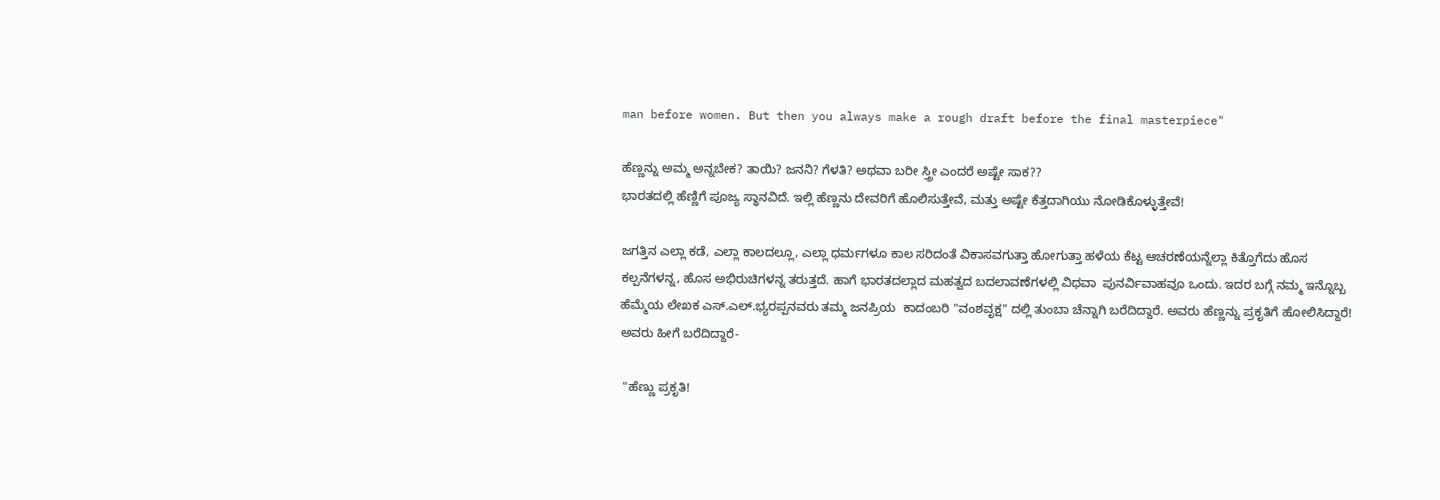man before women. But then you always make a rough draft before the final masterpiece"

ಹೆಣ್ಣನ್ನು ಅಮ್ಮ ಅನ್ನಬೇಕ? ತಾಯಿ? ಜನನಿ? ಗೆಳತಿ? ಅಥವಾ ಬರೀ ಸ್ತ್ರೀ ಎಂದರೆ ಅಷ್ಟೇ ಸಾಕ??
ಭಾರತದಲ್ಲಿ ಹೆಣ್ಣಿಗೆ ಪೂಜ್ಯ ಸ್ಥಾನವಿದೆ. ಇಲ್ಲಿ ಹೆಣ್ಣನು ದೇವರಿಗೆ ಹೊಲಿಸುತ್ತೇವೆ, ಮತ್ತು ಅಷ್ಟೇ ಕೆತ್ತದಾಗಿಯು ನೋಡಿಕೊಳ್ಳುತ್ತೇವೆ!

ಜಗತ್ತಿನ ಎಲ್ಲಾ ಕಡೆ, ಎಲ್ಲಾ ಕಾಲದಲ್ಲೂ, ಎಲ್ಲಾ ಧರ್ಮಗಳೂ ಕಾಲ ಸರಿದಂತೆ ವಿಕಾಸವಗುತ್ತಾ ಹೋಗುತ್ತಾ ಹಳೆಯ ಕೆಟ್ಟ ಆಚರಣೆಯನ್ನೆಲ್ಲಾ ಕಿತ್ತೊಗೆದು ಹೊಸ ಕಲ್ಪನೆಗಳನ್ನ, ಹೊಸ ಅಭಿರುಚಿಗಳನ್ನ ತರುತ್ತದೆ. ಹಾಗೆ ಭಾರತದಲ್ಲಾದ ಮಹತ್ವದ ಬದಲಾವಣೆಗಳಲ್ಲಿ ವಿಧವಾ  ಪುನರ್ವಿವಾಹವೂ ಒಂದು. ಇದರ ಬಗ್ಗೆ ನಮ್ಮ ಇನ್ನೊಬ್ಬ ಹೆಮ್ಮೆಯ ಲೇಖಕ ಎಸ್.ಎಲ್.ಭ್ಯರಪ್ಪನವರು ತಮ್ಮ ಜನಪ್ರಿಯ  ಕಾದಂಬರಿ "ವಂಶವೃಕ್ಷ" ದಲ್ಲಿ ತುಂಬಾ ಚೆನ್ನಾಗಿ ಬರೆದಿದ್ದಾರೆ. ಅವರು ಹೆಣ್ಣನ್ನು ಪ್ರಕೃತಿಗೆ ಹೋಲಿಸಿದ್ದಾರೆ!
ಅವರು ಹೀಗೆ ಬರೆದಿದ್ದಾರೆ-

 "ಹೆಣ್ಣು ಪ್ರಕೃತಿ!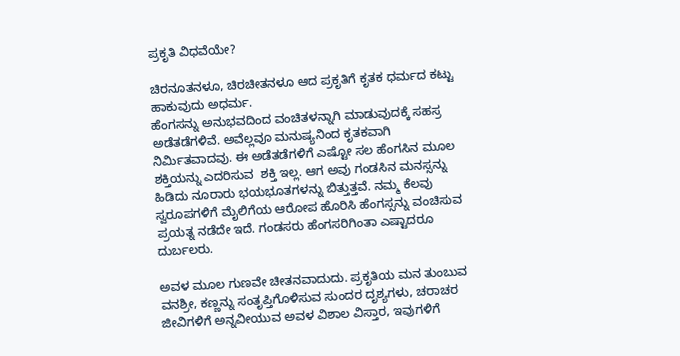ಪ್ರಕೃತಿ ವಿಧವೆಯೇ?

ಚಿರನೂತನಳೂ, ಚಿರಚೀತನಳೂ ಆದ ಪ್ರಕೃತಿಗೆ ಕೃತಕ ಧರ್ಮದ ಕಟ್ಟು ಹಾಕುವುದು ಅಧರ್ಮ.
ಹೆಂಗಸನ್ನು ಅನುಭವದಿಂದ ವಂಚಿತಳನ್ನಾಗಿ ಮಾಡುವುದಕ್ಕೆ ಸಹಸ್ರ ಅಡೆತಡೆಗಳಿವೆ. ಅವೆಲ್ಲವೂ ಮನುಷ್ಯನಿಂದ ಕೃತಕವಾಗಿ ನಿರ್ಮಿತವಾದವು. ಈ ಅಡೆತಡೆಗಳಿಗೆ ಎಷ್ಟೋ ಸಲ ಹೆಂಗಸಿನ ಮೂಲ ಶಕ್ತಿಯನ್ನು ಎದರಿಸುವ  ಶಕ್ತಿ ಇಲ್ಲ. ಆಗ ಅವು ಗಂಡಸಿನ ಮನಸ್ಸನ್ನು ಹಿಡಿದು ನೂರಾರು ಭಯಭೂತಗಳನ್ನು ಬಿತ್ತುತ್ತವೆ. ನಮ್ಮ ಕೆಲವು ಸ್ವರೂಪಗಳಿಗೆ ಮೈಲಿಗೆಯ ಆರೋಪ ಹೊರಿಸಿ ಹೆಂಗಸ್ಸನ್ನು ವಂಚಿಸುವ ಪ್ರಯತ್ನ ನಡೆದೇ ಇದೆ. ಗಂಡಸರು ಹೆಂಗಸರಿಗಿಂತಾ ಎಷ್ಟಾದರೂ ದುರ್ಬಲರು.

ಅವಳ ಮೂಲ ಗುಣವೇ ಚೀತನವಾದುದು. ಪ್ರಕೃತಿಯ ಮನ ತುಂಬುವ ವನಶ್ರೀ, ಕಣ್ಣನ್ನು ಸಂತೃಪ್ತಿಗೊಳಿಸುವ ಸುಂದರ ದೃಶ್ಯಗಳು, ಚರಾಚರ ಜೀವಿಗಳಿಗೆ ಅನ್ನವೀಯುವ ಅವಳ ವಿಶಾಲ ವಿಸ್ತಾರ, ಇವುಗಳಿಗೆ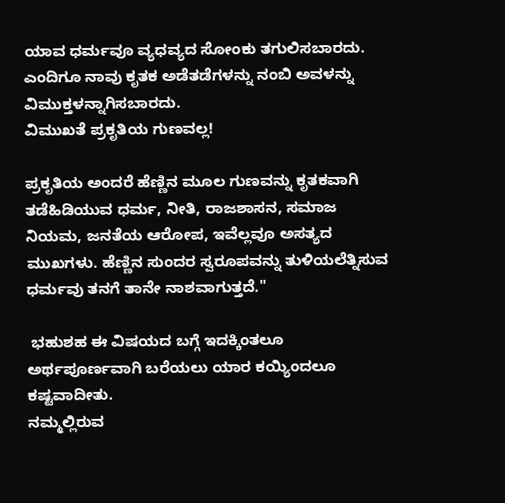ಯಾವ ಧರ್ಮವೂ ವ್ಯಧವ್ಯದ ಸೋಂಕು ತಗುಲಿಸಬಾರದು.
ಎಂದಿಗೂ ನಾವು ಕೃತಕ ಅಡೆತಡೆಗಳನ್ನು ನಂಬಿ ಅವಳನ್ನು ವಿಮುಕ್ತಳನ್ನಾಗಿಸಬಾರದು.
ವಿಮುಖತೆ ಪ್ರಕೃತಿಯ ಗುಣವಲ್ಲ!

ಪ್ರಕೃತಿಯ ಅಂದರೆ ಹೆಣ್ಣಿನ ಮೂಲ ಗುಣವನ್ನು ಕೃತಕವಾಗಿ ತಡೆಹಿಡಿಯುವ ಧರ್ಮ, ನೀತಿ, ರಾಜಶಾಸನ, ಸಮಾಜ ನಿಯಮ, ಜನತೆಯ ಆರೋಪ, ಇವೆಲ್ಲವೂ ಅಸತ್ಯದ ಮುಖಗಳು. ಹೆಣ್ಣಿನ ಸುಂದರ ಸ್ವರೂಪವನ್ನು ತುಳಿಯಲೆತ್ನಿಸುವ ಧರ್ಮವು ತನಗೆ ತಾನೇ ನಾಶವಾಗುತ್ತದೆ."

 ಭಹುಶಹ ಈ ವಿಷಯದ ಬಗ್ಗೆ ಇದಕ್ಕಿಂತಲೂ ಅರ್ಥಪೂರ್ಣವಾಗಿ ಬರೆಯಲು ಯಾರ ಕಯ್ಯಿಂದಲೂ ಕಷ್ಟವಾದೀತು.
ನಮ್ಮಲ್ಲಿರುವ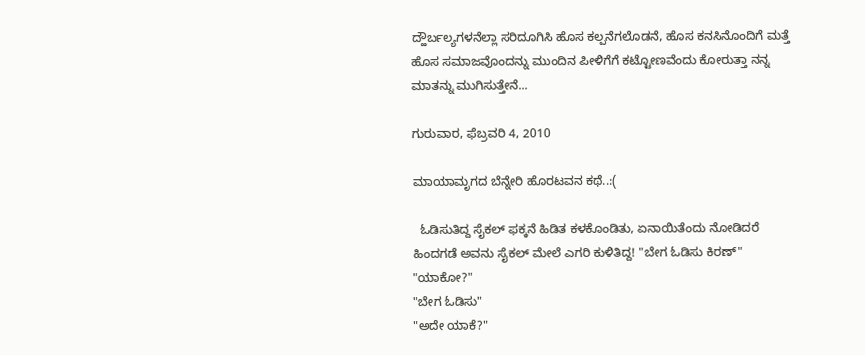ದ್ಹೌರ್ಬಲ್ಯಗಳನೆಲ್ಲಾ ಸರಿದೂಗಿಸಿ ಹೊಸ ಕಲ್ಪನೆಗಲೊಡನೆ, ಹೊಸ ಕನಸಿನೊಂದಿಗೆ ಮತ್ತೆ ಹೊಸ ಸಮಾಜವೊಂದನ್ನು ಮುಂದಿನ ಪೀಳಿಗೆಗೆ ಕಟ್ಟೋಣವೆಂದು ಕೋರುತ್ತಾ ನನ್ನ ಮಾತನ್ನು ಮುಗಿಸುತ್ತೇನೆ...

ಗುರುವಾರ, ಫೆಬ್ರವರಿ 4, 2010

ಮಾಯಾಮೃಗದ ಬೆನ್ನೇರಿ ಹೊರಟವನ ಕಥೆ..:(

  ಓಡಿಸುತಿದ್ದ ಸೈಕಲ್ ಫಕ್ಕನೆ ಹಿಡಿತ ಕಳಕೊಂಡಿತು, ಏನಾಯಿತೆಂದು ನೋಡಿದರೆ ಹಿಂದಗಡೆ ಅವನು ಸೈಕಲ್ ಮೇಲೆ ಎಗರಿ ಕುಳಿತಿದ್ದ! "ಬೇಗ ಓಡಿಸು ಕಿರಣ್"
"ಯಾಕೋ?"
"ಬೇಗ ಓಡಿಸು"
"ಅದೇ ಯಾಕೆ?"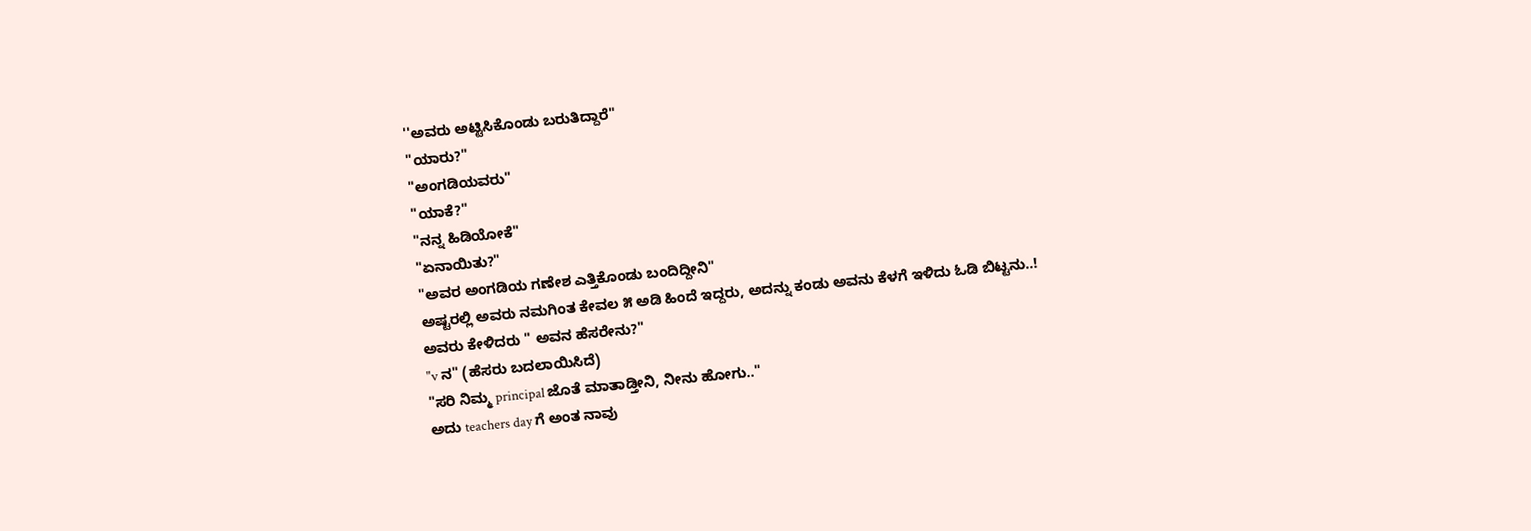''ಅವರು ಅಟ್ಟಿಸಿಕೊಂಡು ಬರುತಿದ್ದಾರೆ"
"ಯಾರು?"
"ಅಂಗಡಿಯವರು"
"ಯಾಕೆ?"
"ನನ್ನ ಹಿಡಿಯೋಕೆ"
"ಏನಾಯಿತು?"
"ಅವರ ಅಂಗಡಿಯ ಗಣೇಶ ಎತ್ತಿಕೊಂಡು ಬಂದಿದ್ದೀನಿ"
ಅಷ್ಟರಲ್ಲಿ ಅವರು ನಮಗಿಂತ ಕೇವಲ ೫ ಅಡಿ ಹಿಂದೆ ಇದ್ದರು, ಅದನ್ನು ಕಂಡು ಅವನು ಕೆಳಗೆ ಇಳಿದು ಓಡಿ ಬಿಟ್ಟನು..!
ಅವರು ಕೇಳಿದರು " ಅವನ ಹೆಸರೇನು?"
"v ನ" (ಹೆಸರು ಬದಲಾಯಿಸಿದೆ)
"ಸರಿ ನಿಮ್ಮ principal ಜೊತೆ ಮಾತಾಡ್ತೀನಿ, ನೀನು ಹೋಗು.."
ಅದು teachers day ಗೆ ಅಂತ ನಾವು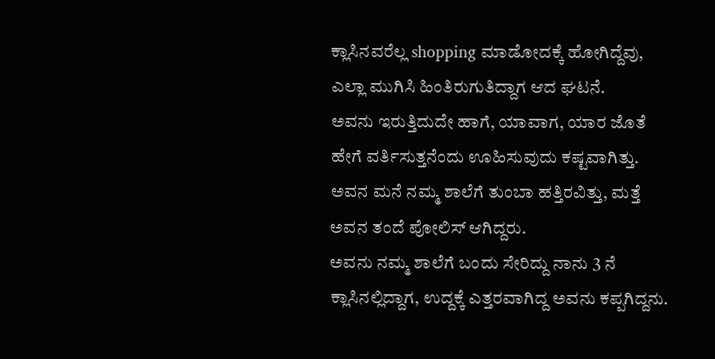ಕ್ಲಾಸಿನವರೆಲ್ಲ shopping ಮಾಡೋದಕ್ಕೆ ಹೋಗಿದ್ದೆವು, ಎಲ್ಲಾ ಮುಗಿಸಿ ಹಿಂತಿರುಗುತಿದ್ದಾಗ ಆದ ಘಟನೆ.
ಅವನು ಇರುತ್ತಿದುದೇ ಹಾಗೆ, ಯಾವಾಗ, ಯಾರ ಜೊತೆ ಹೇಗೆ ವರ್ತಿಸುತ್ತನೆಂದು ಊಹಿಸುವುದು ಕಷ್ಟವಾಗಿತ್ತು.
ಅವನ ಮನೆ ನಮ್ಮ ಶಾಲೆಗೆ ತುಂಬಾ ಹತ್ತಿರವಿತ್ತು, ಮತ್ತೆ ಅವನ ತಂದೆ ಪೋಲಿಸ್ ಆಗಿದ್ದರು.
ಅವನು ನಮ್ಮ ಶಾಲೆಗೆ ಬಂದು ಸೇರಿದ್ದು ನಾನು 3 ನೆ ಕ್ಲಾಸಿನಲ್ಲಿದ್ದಾಗ, ಉದ್ದಕ್ಕೆ ಎತ್ತರವಾಗಿದ್ದ ಅವನು ಕಪ್ಪಗಿದ್ದನು.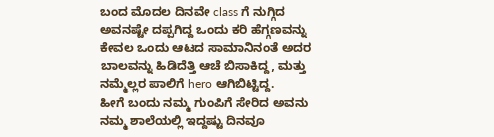ಬಂದ ಮೊದಲ ದಿನವೇ class ಗೆ ನುಗ್ಗಿದ ಅವನಷ್ಟೇ ದಪ್ಪಗಿದ್ದ ಒಂದು ಕರಿ ಹೆಗ್ಗಣವನ್ನು ಕೇವಲ ಒಂದು ಆಟದ ಸಾಮಾನಿನಂತೆ ಅದರ ಬಾಲವನ್ನು ಹಿಡಿದೆತ್ತಿ ಆಚೆ ಬಿಸಾಕಿದ್ದ, ಮತ್ತು ನಮ್ಮೆಲ್ಲರ ಪಾಲಿಗೆ hero ಆಗಿಬಿಟ್ಟಿದ್ದ.
ಹೀಗೆ ಬಂದು ನಮ್ಮ ಗುಂಪಿಗೆ ಸೇರಿದ ಅವನು ನಮ್ಮ ಶಾಲೆಯಲ್ಲಿ ಇದ್ದಷ್ಟು ದಿನವೂ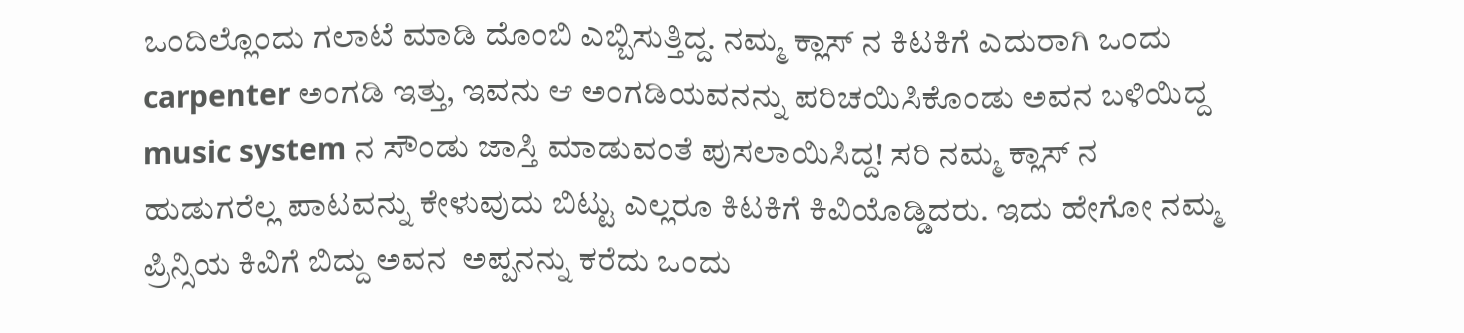ಒಂದಿಲ್ಲೊಂದು ಗಲಾಟೆ ಮಾಡಿ ದೊಂಬಿ ಎಬ್ಬಿಸುತ್ತಿದ್ದ. ನಮ್ಮ ಕ್ಲಾಸ್ ನ ಕಿಟಕಿಗೆ ಎದುರಾಗಿ ಒಂದು carpenter ಅಂಗಡಿ ಇತ್ತು, ಇವನು ಆ ಅಂಗಡಿಯವನನ್ನು ಪರಿಚಯಿಸಿಕೊಂಡು ಅವನ ಬಳಿಯಿದ್ದ music system ನ ಸೌಂಡು ಜಾಸ್ತಿ ಮಾಡುವಂತೆ ಪುಸಲಾಯಿಸಿದ್ದ! ಸರಿ ನಮ್ಮ ಕ್ಲಾಸ್ ನ ಹುಡುಗರೆಲ್ಲ ಪಾಟವನ್ನು ಕೇಳುವುದು ಬಿಟ್ಟು ಎಲ್ಲರೂ ಕಿಟಕಿಗೆ ಕಿವಿಯೊಡ್ಡಿದರು. ಇದು ಹೇಗೋ ನಮ್ಮ ಪ್ರಿನ್ಸಿಯ ಕಿವಿಗೆ ಬಿದ್ದು ಅವನ  ಅಪ್ಪನನ್ನು ಕರೆದು ಒಂದು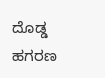ದೊಡ್ಡ ಹಗರಣ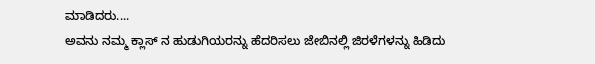ಮಾಡಿದರು....
ಅವನು ನಮ್ಮ ಕ್ಲಾಸ್ ನ ಹುಡುಗಿಯರನ್ನು ಹೆದರಿಸಲು ಜೇಬಿನಲ್ಲಿ ಜಿರಳೆಗಳನ್ನು ಹಿಡಿದು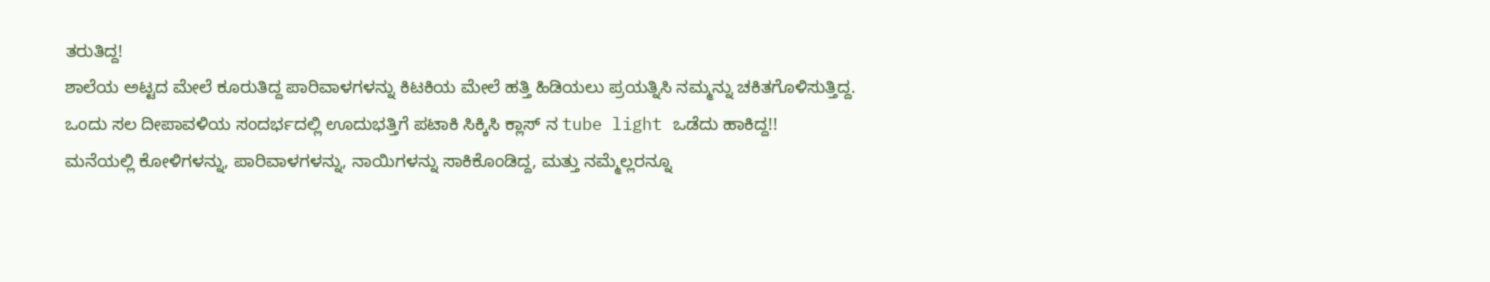ತರುತಿದ್ದ!
ಶಾಲೆಯ ಅಟ್ಟದ ಮೇಲೆ ಕೂರುತಿದ್ದ ಪಾರಿವಾಳಗಳನ್ನು ಕಿಟಕಿಯ ಮೇಲೆ ಹತ್ತಿ ಹಿಡಿಯಲು ಪ್ರಯತ್ನಿಸಿ ನಮ್ಮನ್ನು ಚಕಿತಗೊಳಿಸುತ್ತಿದ್ದ.
ಒಂದು ಸಲ ದೀಪಾವಳಿಯ ಸಂದರ್ಭದಲ್ಲಿ ಊದುಭತ್ತಿಗೆ ಪಟಾಕಿ ಸಿಕ್ಕಿಸಿ ಕ್ಲಾಸ್ ನ tube light ಒಡೆದು ಹಾಕಿದ್ದ!!
ಮನೆಯಲ್ಲಿ ಕೋಳಿಗಳನ್ನು, ಪಾರಿವಾಳಗಳನ್ನು, ನಾಯಿಗಳನ್ನು ಸಾಕಿಕೊಂಡಿದ್ದ, ಮತ್ತು ನಮ್ಮೆಲ್ಲರನ್ನೂ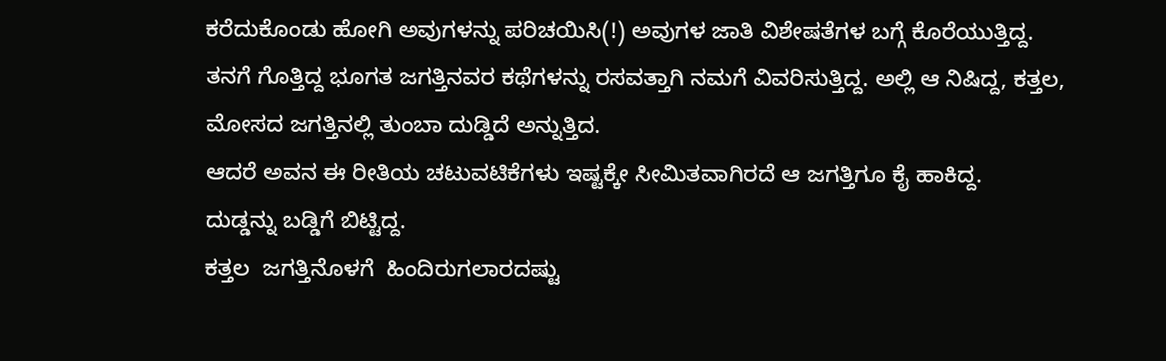ಕರೆದುಕೊಂಡು ಹೋಗಿ ಅವುಗಳನ್ನು ಪರಿಚಯಿಸಿ(!) ಅವುಗಳ ಜಾತಿ ವಿಶೇಷತೆಗಳ ಬಗ್ಗೆ ಕೊರೆಯುತ್ತಿದ್ದ.
ತನಗೆ ಗೊತ್ತಿದ್ದ ಭೂಗತ ಜಗತ್ತಿನವರ ಕಥೆಗಳನ್ನು ರಸವತ್ತಾಗಿ ನಮಗೆ ವಿವರಿಸುತ್ತಿದ್ದ. ಅಲ್ಲಿ ಆ ನಿಷಿದ್ದ, ಕತ್ತಲ, ಮೋಸದ ಜಗತ್ತಿನಲ್ಲಿ ತುಂಬಾ ದುಡ್ಡಿದೆ ಅನ್ನುತ್ತಿದ.
ಆದರೆ ಅವನ ಈ ರೀತಿಯ ಚಟುವಟಿಕೆಗಳು ಇಷ್ಟಕ್ಕೇ ಸೀಮಿತವಾಗಿರದೆ ಆ ಜಗತ್ತಿಗೂ ಕೈ ಹಾಕಿದ್ದ.
ದುಡ್ಡನ್ನು ಬಡ್ಡಿಗೆ ಬಿಟ್ಟಿದ್ದ.
ಕತ್ತಲ  ಜಗತ್ತಿನೊಳಗೆ  ಹಿಂದಿರುಗಲಾರದಷ್ಟು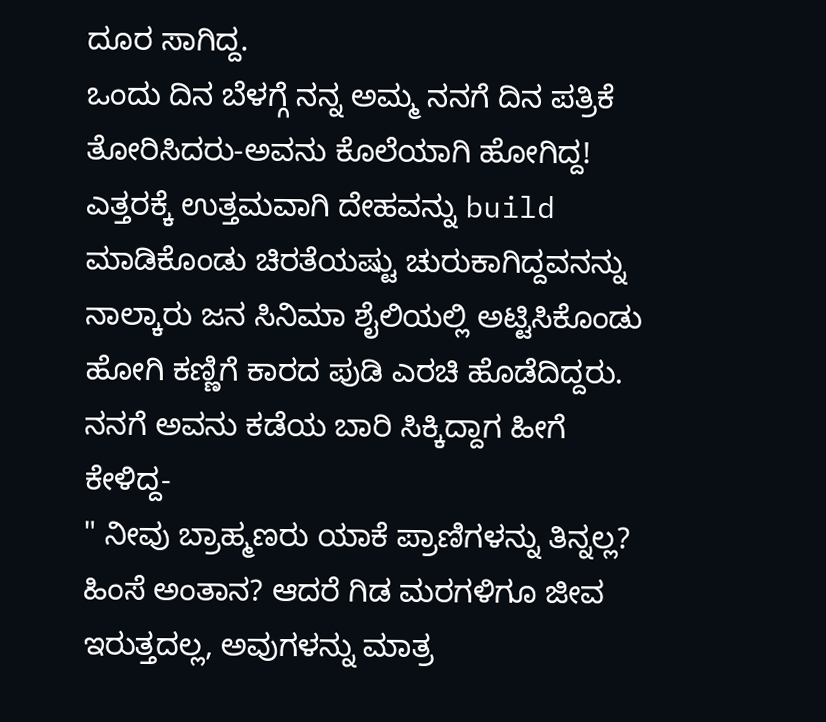ದೂರ ಸಾಗಿದ್ದ.
ಒಂದು ದಿನ ಬೆಳಗ್ಗೆ ನನ್ನ ಅಮ್ಮ ನನಗೆ ದಿನ ಪತ್ರಿಕೆ ತೋರಿಸಿದರು-ಅವನು ಕೊಲೆಯಾಗಿ ಹೋಗಿದ್ದ!
ಎತ್ತರಕ್ಕೆ ಉತ್ತಮವಾಗಿ ದೇಹವನ್ನು build ಮಾಡಿಕೊಂಡು ಚಿರತೆಯಷ್ಟು ಚುರುಕಾಗಿದ್ದವನನ್ನು ನಾಲ್ಕಾರು ಜನ ಸಿನಿಮಾ ಶೈಲಿಯಲ್ಲಿ ಅಟ್ಟಿಸಿಕೊಂಡು ಹೋಗಿ ಕಣ್ಣಿಗೆ ಕಾರದ ಪುಡಿ ಎರಚಿ ಹೊಡೆದಿದ್ದರು.
ನನಗೆ ಅವನು ಕಡೆಯ ಬಾರಿ ಸಿಕ್ಕಿದ್ದಾಗ ಹೀಗೆ ಕೇಳಿದ್ದ-
" ನೀವು ಬ್ರಾಹ್ಮಣರು ಯಾಕೆ ಪ್ರಾಣಿಗಳನ್ನು ತಿನ್ನಲ್ಲ? ಹಿಂಸೆ ಅಂತಾನ? ಆದರೆ ಗಿಡ ಮರಗಳಿಗೂ ಜೀವ ಇರುತ್ತದಲ್ಲ, ಅವುಗಳನ್ನು ಮಾತ್ರ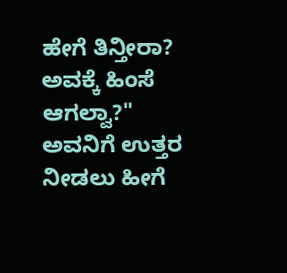ಹೇಗೆ ತಿನ್ತೀರಾ? ಅವಕ್ಕೆ ಹಿಂಸೆ ಆಗಲ್ವಾ?"
ಅವನಿಗೆ ಉತ್ತರ ನೀಡಲು ಹೀಗೆ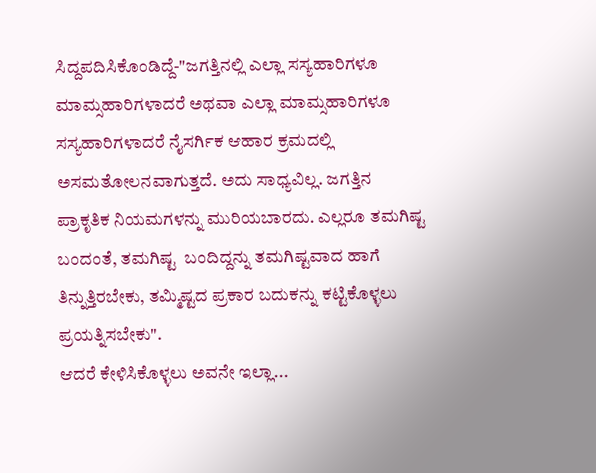ಸಿದ್ದಪದಿಸಿಕೊಂಡಿದ್ದೆ-"ಜಗತ್ತಿನಲ್ಲಿ ಎಲ್ಲಾ ಸಸ್ಯಹಾರಿಗಳೂ ಮಾಮ್ಸಹಾರಿಗಳಾದರೆ ಅಥವಾ ಎಲ್ಲಾ ಮಾಮ್ಸಹಾರಿಗಳೂ ಸಸ್ಯಹಾರಿಗಳಾದರೆ ನೈಸರ್ಗಿಕ ಆಹಾರ ಕ್ರಮದಲ್ಲಿ ಅಸಮತೋಲನವಾಗುತ್ತದೆ. ಅದು ಸಾಧ್ಯವಿಲ್ಲ. ಜಗತ್ತಿನ ಪ್ರಾಕೃತಿಕ ನಿಯಮಗಳನ್ನು ಮುರಿಯಬಾರದು. ಎಲ್ಲರೂ ತಮಗಿಷ್ಟ ಬಂದಂತೆ, ತಮಗಿಷ್ಟ  ಬಂದಿದ್ದನ್ನು ತಮಗಿಷ್ಟವಾದ ಹಾಗೆ ತಿನ್ನುತ್ತಿರಬೇಕು, ತಮ್ಮಿಷ್ಟದ ಪ್ರಕಾರ ಬದುಕನ್ನು ಕಟ್ಟಿಕೊಳ್ಳಲು ಪ್ರಯತ್ನಿಸಬೇಕು".
ಆದರೆ ಕೇಳಿಸಿಕೊಳ್ಳಲು ಅವನೇ ಇಲ್ಲಾ...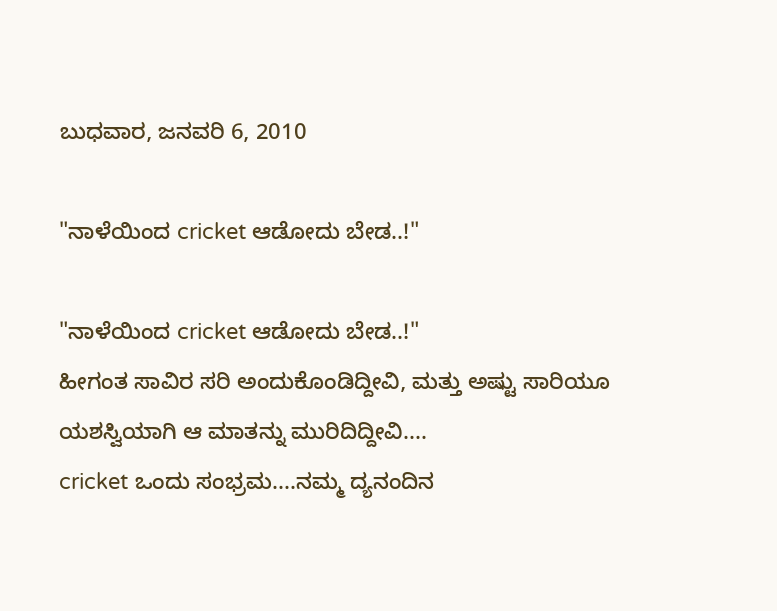ಬುಧವಾರ, ಜನವರಿ 6, 2010

"ನಾಳೆಯಿಂದ cricket ಆಡೋದು ಬೇಡ..!"

"ನಾಳೆಯಿಂದ cricket ಆಡೋದು ಬೇಡ..!"
ಹೀಗಂತ ಸಾವಿರ ಸರಿ ಅಂದುಕೊಂಡಿದ್ದೀವಿ, ಮತ್ತು ಅಷ್ಟು ಸಾರಿಯೂ ಯಶಸ್ವಿಯಾಗಿ ಆ ಮಾತನ್ನು ಮುರಿದಿದ್ದೀವಿ....
cricket ಒಂದು ಸಂಭ್ರಮ....ನಮ್ಮ ದ್ಯನಂದಿನ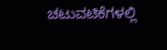ಚಟುವಟಿಕೆಗಳಲ್ಲಿ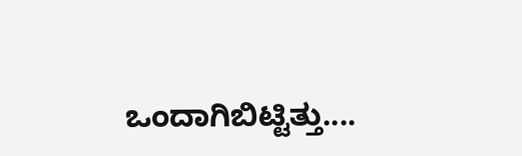ಒಂದಾಗಿಬಿಟ್ಟಿತ್ತು....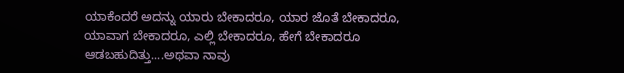ಯಾಕೆಂದರೆ ಅದನ್ನು ಯಾರು ಬೇಕಾದರೂ, ಯಾರ ಜೊತೆ ಬೇಕಾದರೂ, ಯಾವಾಗ ಬೇಕಾದರೂ, ಎಲ್ಲಿ ಬೇಕಾದರೂ, ಹೇಗೆ ಬೇಕಾದರೂ ಆಡಬಹುದಿತ್ತು....ಅಥವಾ ನಾವು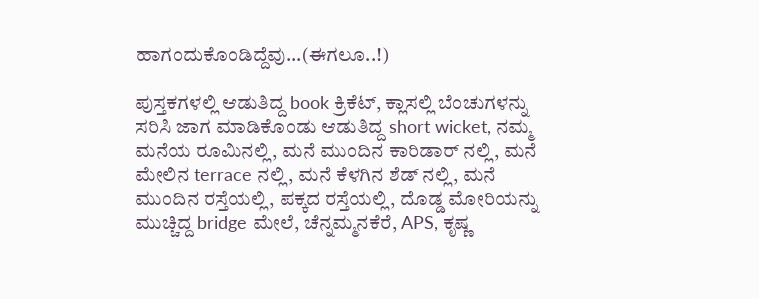ಹಾಗಂದುಕೊಂಡಿದ್ದೆವು...(ಈಗಲೂ..!)

ಪುಸ್ತಕಗಳಲ್ಲಿ ಆಡುತಿದ್ದ book ಕ್ರಿಕೆಟ್, ಕ್ಲಾಸಲ್ಲಿ ಬೆಂಚುಗಳನ್ನು ಸರಿಸಿ ಜಾಗ ಮಾಡಿಕೊಂಡು ಆಡುತಿದ್ದ short wicket, ನಮ್ಮ ಮನೆಯ ರೂಮಿನಲ್ಲಿ, ಮನೆ ಮುಂದಿನ ಕಾರಿಡಾರ್ ನಲ್ಲಿ, ಮನೆ ಮೇಲಿನ terrace ನಲ್ಲಿ, ಮನೆ ಕೆಳಗಿನ ಶೆಡ್ ನಲ್ಲಿ, ಮನೆ ಮುಂದಿನ ರಸ್ತೆಯಲ್ಲಿ, ಪಕ್ಕದ ರಸ್ತೆಯಲ್ಲಿ, ದೊಡ್ಡ ಮೋರಿಯನ್ನು ಮುಚ್ಚಿದ್ದ bridge ಮೇಲೆ, ಚೆನ್ನಮ್ಮನಕೆರೆ, APS, ಕೃಷ್ಣ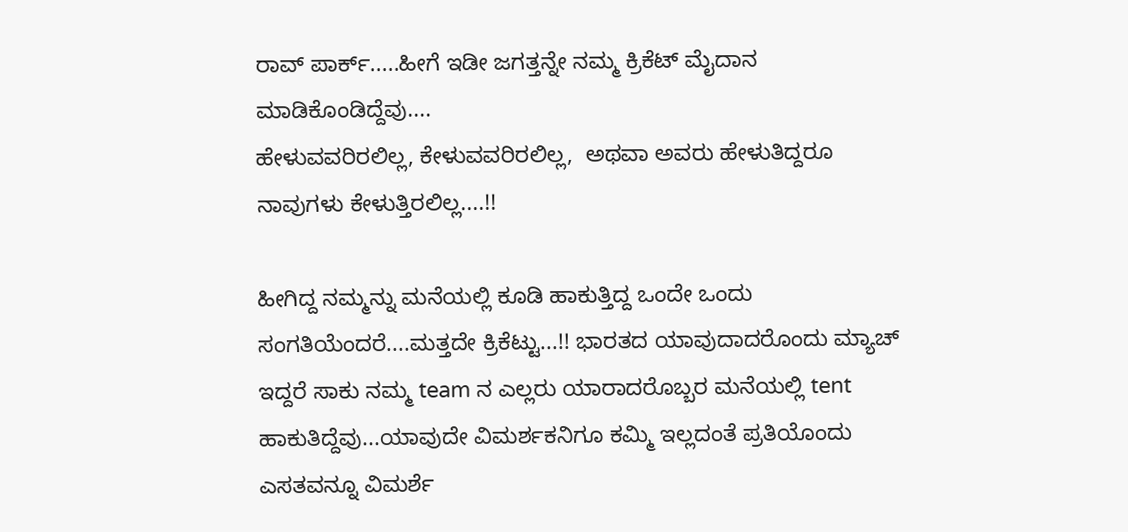ರಾವ್ ಪಾರ್ಕ್.....ಹೀಗೆ ಇಡೀ ಜಗತ್ತನ್ನೇ ನಮ್ಮ ಕ್ರಿಕೆಟ್ ಮೈದಾನ ಮಾಡಿಕೊಂಡಿದ್ದೆವು....
ಹೇಳುವವರಿರಲಿಲ್ಲ, ಕೇಳುವವರಿರಲಿಲ್ಲ,  ಅಥವಾ ಅವರು ಹೇಳುತಿದ್ದರೂ ನಾವುಗಳು ಕೇಳುತ್ತಿರಲಿಲ್ಲ....!!

ಹೀಗಿದ್ದ ನಮ್ಮನ್ನು ಮನೆಯಲ್ಲಿ ಕೂಡಿ ಹಾಕುತ್ತಿದ್ದ ಒಂದೇ ಒಂದು ಸಂಗತಿಯೆಂದರೆ....ಮತ್ತದೇ ಕ್ರಿಕೆಟ್ಟು...!! ಭಾರತದ ಯಾವುದಾದರೊಂದು ಮ್ಯಾಚ್ ಇದ್ದರೆ ಸಾಕು ನಮ್ಮ team ನ ಎಲ್ಲರು ಯಾರಾದರೊಬ್ಬರ ಮನೆಯಲ್ಲಿ tent ಹಾಕುತಿದ್ದೆವು...ಯಾವುದೇ ವಿಮರ್ಶಕನಿಗೂ ಕಮ್ಮಿ ಇಲ್ಲದಂತೆ ಪ್ರತಿಯೊಂದು ಎಸತವನ್ನೂ ವಿಮರ್ಶೆ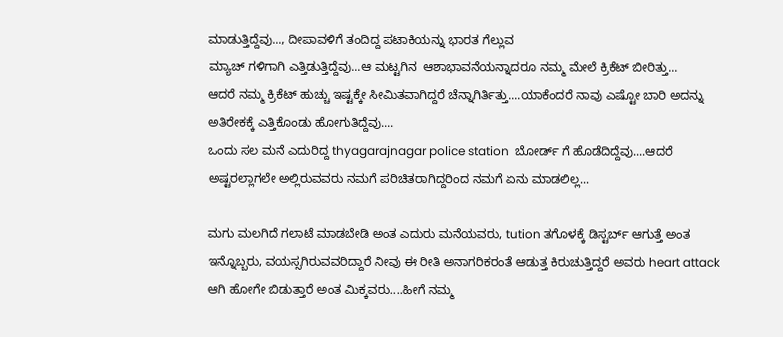ಮಾಡುತ್ತಿದ್ದೆವು..., ದೀಪಾವಳಿಗೆ ತಂದಿದ್ದ ಪಟಾಕಿಯನ್ನು ಭಾರತ ಗೆಲ್ಲುವ
ಮ್ಯಾಚ್ ಗಳಿಗಾಗಿ ಎತ್ತಿಡುತ್ತಿದ್ದೆವು...ಆ ಮಟ್ಟಗಿನ  ಆಶಾಭಾವನೆಯನ್ನಾದರೂ ನಮ್ಮ ಮೇಲೆ ಕ್ರಿಕೆಟ್ ಬೀರಿತ್ತು...
ಆದರೆ ನಮ್ಮ ಕ್ರಿಕೆಟ್ ಹುಚ್ಚು ಇಷ್ಟಕ್ಕೇ ಸೀಮಿತವಾಗಿದ್ದರೆ ಚೆನ್ನಾಗಿರ್ತಿತ್ತು....ಯಾಕೆಂದರೆ ನಾವು ಎಷ್ಟೋ ಬಾರಿ ಅದನ್ನು ಅತಿರೇಕಕ್ಕೆ ಎತ್ತಿಕೊಂಡು ಹೋಗುತಿದ್ದೆವು....
ಒಂದು ಸಲ ಮನೆ ಎದುರಿದ್ದ thyagarajnagar police station  ಬೋರ್ಡ್ ಗೆ ಹೊಡೆದಿದ್ದೆವು....ಆದರೆ ಅಷ್ಟರಲ್ಲಾಗಲೇ ಅಲ್ಲಿರುವವರು ನಮಗೆ ಪರಿಚಿತರಾಗಿದ್ದರಿಂದ ನಮಗೆ ಏನು ಮಾಡಲಿಲ್ಲ...

ಮಗು ಮಲಗಿದೆ ಗಲಾಟೆ ಮಾಡಬೇಡಿ ಅಂತ ಎದುರು ಮನೆಯವರು, tution ತಗೊಳಕ್ಕೆ ಡಿಸ್ಟರ್ಬ್ ಆಗುತ್ತೆ ಅಂತ ಇನ್ನೊಬ್ಬರು, ವಯಸ್ಸಗಿರುವವರಿದ್ದಾರೆ ನೀವು ಈ ರೀತಿ ಅನಾಗರಿಕರಂತೆ ಆಡುತ್ತ ಕಿರುಚುತ್ತಿದ್ದರೆ ಅವರು heart attack ಆಗಿ ಹೋಗೇ ಬಿಡುತ್ತಾರೆ ಅಂತ ಮಿಕ್ಕವರು....ಹೀಗೆ ನಮ್ಮ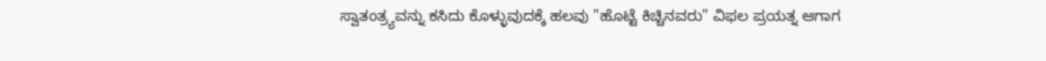ಸ್ವಾತಂತ್ರ್ಯವನ್ನು ಕಸಿದು ಕೊಳ್ಳುವುದಕ್ಕೆ ಹಲವು "ಹೊಟ್ಟೆ ಕಿಚ್ಚಿನವರು" ವಿಫಲ ಪ್ರಯತ್ನ ಆಗಾಗ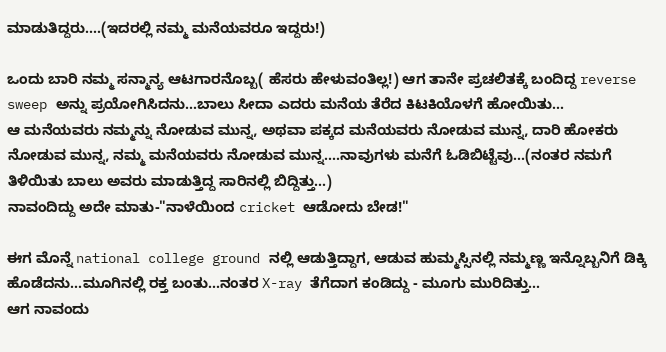ಮಾಡುತಿದ್ದರು....(ಇದರಲ್ಲಿ ನಮ್ಮ ಮನೆಯವರೂ ಇದ್ದರು!)

ಒಂದು ಬಾರಿ ನಮ್ಮ ಸನ್ಮಾನ್ಯ ಆಟಗಾರನೊಬ್ಬ( ಹೆಸರು ಹೇಳುವಂತಿಲ್ಲ!) ಆಗ ತಾನೇ ಪ್ರಚಲಿತಕ್ಕೆ ಬಂದಿದ್ದ reverse sweep ಅನ್ನು ಪ್ರಯೋಗಿಸಿದನು...ಬಾಲು ಸೀದಾ ಎದರು ಮನೆಯ ತೆರೆದ ಕಿಟಕಿಯೊಳಗೆ ಹೋಯಿತು...
ಆ ಮನೆಯವರು ನಮ್ಮನ್ನು ನೋಡುವ ಮುನ್ನ, ಅಥವಾ ಪಕ್ಕದ ಮನೆಯವರು ನೋಡುವ ಮುನ್ನ, ದಾರಿ ಹೋಕರು ನೋಡುವ ಮುನ್ನ, ನಮ್ಮ ಮನೆಯವರು ನೋಡುವ ಮುನ್ನ....ನಾವುಗಳು ಮನೆಗೆ ಓಡಿಬಿಟ್ಟೆವು...(ನಂತರ ನಮಗೆ ತಿಳಿಯಿತು ಬಾಲು ಅವರು ಮಾಡುತ್ತಿದ್ದ ಸಾರಿನಲ್ಲಿ ಬಿದ್ದಿತ್ತು...)
ನಾವಂದಿದ್ದು ಅದೇ ಮಾತು-"ನಾಳೆಯಿಂದ cricket ಆಡೋದು ಬೇಡ!"

ಈಗ ಮೊನ್ನೆ national college ground ನಲ್ಲಿ ಆಡುತ್ತಿದ್ದಾಗ, ಆಡುವ ಹುಮ್ಮಸ್ಸಿನಲ್ಲಿ ನಮ್ಮಣ್ಣ ಇನ್ನೊಬ್ಬನಿಗೆ ಡಿಕ್ಕಿ ಹೊಡೆದನು...ಮೂಗಿನಲ್ಲಿ ರಕ್ತ ಬಂತು...ನಂತರ X-ray ತೆಗೆದಾಗ ಕಂಡಿದ್ದು - ಮೂಗು ಮುರಿದಿತ್ತು...
ಆಗ ನಾವಂದು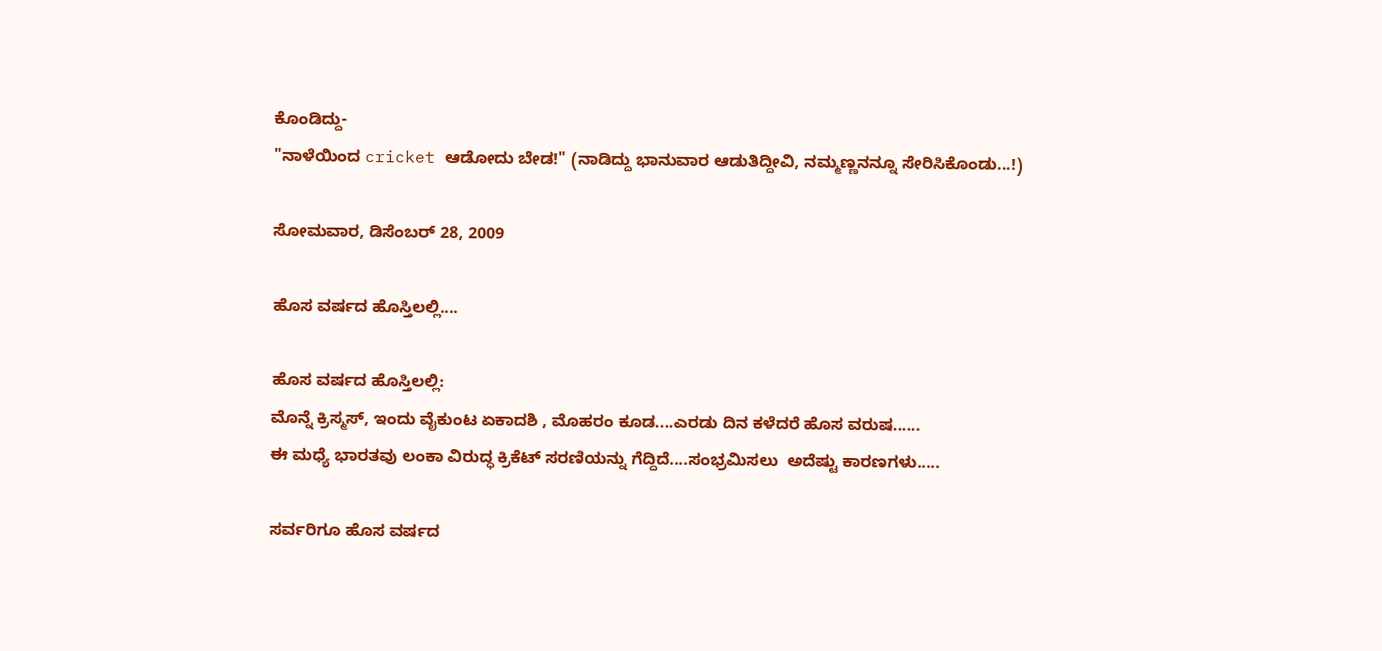ಕೊಂಡಿದ್ದು-
"ನಾಳೆಯಿಂದ cricket ಆಡೋದು ಬೇಡ!" (ನಾಡಿದ್ದು ಭಾನುವಾರ ಆಡುತಿದ್ದೀವಿ, ನಮ್ಮಣ್ಣನನ್ನೂ ಸೇರಿಸಿಕೊಂಡು...!)

ಸೋಮವಾರ, ಡಿಸೆಂಬರ್ 28, 2009

ಹೊಸ ವರ್ಷದ ಹೊಸ್ತಿಲಲ್ಲಿ....

ಹೊಸ ವರ್ಷದ ಹೊಸ್ತಿಲಲ್ಲಿ:
ಮೊನ್ನೆ ಕ್ರಿಸ್ಮಸ್, ಇಂದು ವೈಕುಂಟ ಏಕಾದಶಿ , ಮೊಹರಂ ಕೂಡ....ಎರಡು ದಿನ ಕಳೆದರೆ ಹೊಸ ವರುಷ......
ಈ ಮಧ್ಯೆ ಭಾರತವು ಲಂಕಾ ವಿರುದ್ಧ ಕ್ರಿಕೆಟ್ ಸರಣಿಯನ್ನು ಗೆದ್ದಿದೆ....ಸಂಭ್ರಮಿಸಲು  ಅದೆಷ್ಟು ಕಾರಣಗಳು.....

ಸರ್ವರಿಗೂ ಹೊಸ ವರ್ಷದ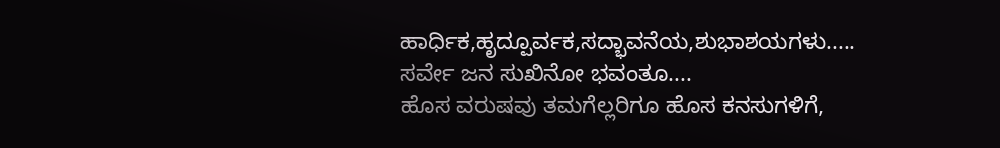ಹಾರ್ಧಿಕ,ಹೃದ್ಪೂರ್ವಕ,ಸದ್ಭಾವನೆಯ,ಶುಭಾಶಯಗಳು.....
ಸರ್ವೇ ಜನ ಸುಖಿನೋ ಭವಂತೂ....
ಹೊಸ ವರುಷವು ತಮಗೆಲ್ಲರಿಗೂ ಹೊಸ ಕನಸುಗಳಿಗೆ,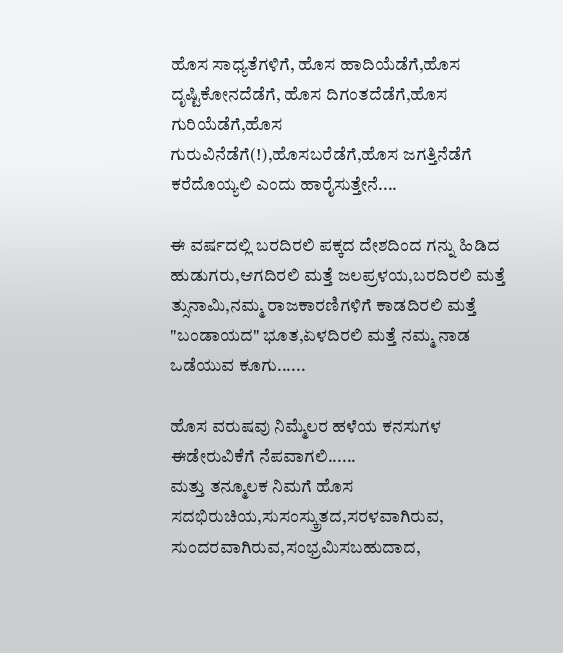ಹೊಸ ಸಾಧ್ಯತೆಗಳಿಗೆ, ಹೊಸ ಹಾದಿಯೆಡೆಗೆ,ಹೊಸ ದೃಷ್ಟಿಕೋನದೆಡೆಗೆ, ಹೊಸ ದಿಗಂತದೆಡೆಗೆ,ಹೊಸ ಗುರಿಯೆಡೆಗೆ,ಹೊಸ ಗುರುವಿನೆಡೆಗೆ(!),ಹೊಸಬರೆಡೆಗೆ,ಹೊಸ ಜಗತ್ತಿನೆಡೆಗೆ ಕರೆದೊಯ್ಯಲಿ ಎಂದು ಹಾರೈಸುತ್ತೇನೆ....

ಈ ವರ್ಷದಲ್ಲಿ ಬರದಿರಲಿ ಪಕ್ಕದ ದೇಶದಿಂದ ಗನ್ನು ಹಿಡಿದ ಹುಡುಗರು,ಆಗದಿರಲಿ ಮತ್ತೆ ಜಲಪ್ರಳಯ,ಬರದಿರಲಿ ಮತ್ತೆ ತ್ಸುನಾಮಿ,ನಮ್ಮ ರಾಜಕಾರಣಿಗಳಿಗೆ ಕಾಡದಿರಲಿ ಮತ್ತೆ "ಬಂಡಾಯದ" ಭೂತ,ಏಳದಿರಲಿ ಮತ್ತೆ ನಮ್ಮ ನಾಡ ಒಡೆಯುವ ಕೂಗು......

ಹೊಸ ವರುಷವು ನಿಮ್ಮೆಲರ ಹಳೆಯ ಕನಸುಗಳ ಈಡೇರುವಿಕೆಗೆ ನೆಪವಾಗಲಿ......
ಮತ್ತು ತನ್ಮೂಲಕ ನಿಮಗೆ ಹೊಸ ಸದಭಿರುಚಿಯ,ಸುಸಂಸ್ಕ್ರುತದ,ಸರಳವಾಗಿರುವ, ಸುಂದರವಾಗಿರುವ,ಸಂಭ್ರಮಿಸಬಹುದಾದ,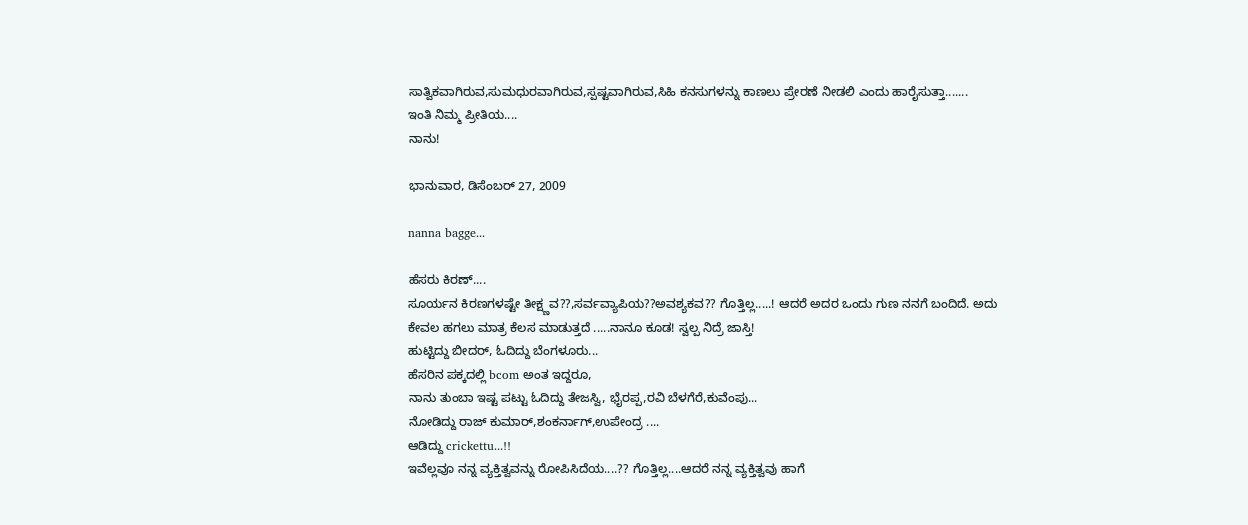ಸಾತ್ವಿಕವಾಗಿರುವ,ಸುಮಧುರವಾಗಿರುವ,ಸ್ಪಷ್ಟವಾಗಿರುವ,ಸಿಹಿ ಕನಸುಗಳನ್ನು ಕಾಣಲು ಪ್ರೇರಣೆ ನೀಡಲಿ ಎಂದು ಹಾರೈಸುತ್ತಾ.......
ಇಂತಿ ನಿಮ್ಮ ಪ್ರೀತಿಯ....
ನಾನು!

ಭಾನುವಾರ, ಡಿಸೆಂಬರ್ 27, 2009

nanna bagge...

ಹೆಸರು ಕಿರಣ್....
ಸೂರ್ಯನ ಕಿರಣಗಳಷ್ಟೇ ತೀಕ್ಷ್ಣವ??,ಸರ್ವವ್ಯಾಪಿಯ??ಅವಶ್ಯಕವ?? ಗೊತ್ತಿಲ್ಲ.....! ಆದರೆ ಅದರ ಒಂದು ಗುಣ ನನಗೆ ಬಂದಿದೆ. ಅದು ಕೇವಲ ಹಗಲು ಮಾತ್ರ ಕೆಲಸ ಮಾಡುತ್ತದೆ .....ನಾನೂ ಕೂಡ! ಸ್ವಲ್ಪ ನಿದ್ರೆ ಜಾಸ್ತಿ!
ಹುಟ್ಟಿದ್ದು ಬೀದರ್, ಓದಿದ್ದು ಬೆಂಗಳೂರು...
ಹೆಸರಿನ ಪಕ್ಕದಲ್ಲಿ bcom ಅಂತ ಇದ್ದರೂ,
ನಾನು ತುಂಬಾ ಇಷ್ಟ ಪಟ್ಟು ಓದಿದ್ದು ತೇಜಸ್ವಿ, ಭೈರಪ್ಪ,ರವಿ ಬೆಳಗೆರೆ,ಕುವೆಂಪು...
ನೋಡಿದ್ದು ರಾಜ್ ಕುಮಾರ್,ಶಂಕರ್ನಾಗ್,ಉಪೇಂದ್ರ ....
ಆಡಿದ್ದು crickettu...!!
ಇವೆಲ್ಲವೂ ನನ್ನ ವ್ಯಕ್ತಿತ್ವವನ್ನು ರೋಪಿಸಿದೆಯ....?? ಗೊತ್ತಿಲ್ಲ....ಆದರೆ ನನ್ನ ವ್ಯಕ್ತಿತ್ವವು ಹಾಗೆ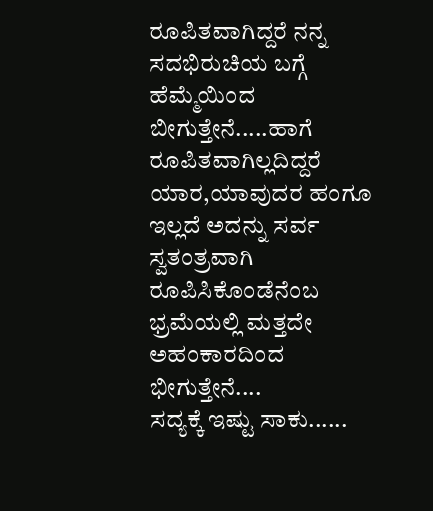ರೂಪಿತವಾಗಿದ್ದರೆ ನನ್ನ ಸದಭಿರುಚಿಯ ಬಗ್ಗೆ ಹೆಮ್ಮೆಯಿಂದ ಬೀಗುತ್ತೇನೆ.....ಹಾಗೆ ರೂಪಿತವಾಗಿಲ್ಲದಿದ್ದರೆ ಯಾರ,ಯಾವುದರ ಹಂಗೂ ಇಲ್ಲದೆ ಅದನ್ನು ಸರ್ವ ಸ್ವತಂತ್ರವಾಗಿ ರೂಪಿಸಿಕೊಂಡೆನೆಂಬ ಭ್ರಮೆಯಲ್ಲಿ ಮತ್ತದೇ ಅಹಂಕಾರದಿಂದ ಭೀಗುತ್ತೇನೆ....
ಸದ್ಯಕ್ಕೆ ಇಷ್ಟು ಸಾಕು......